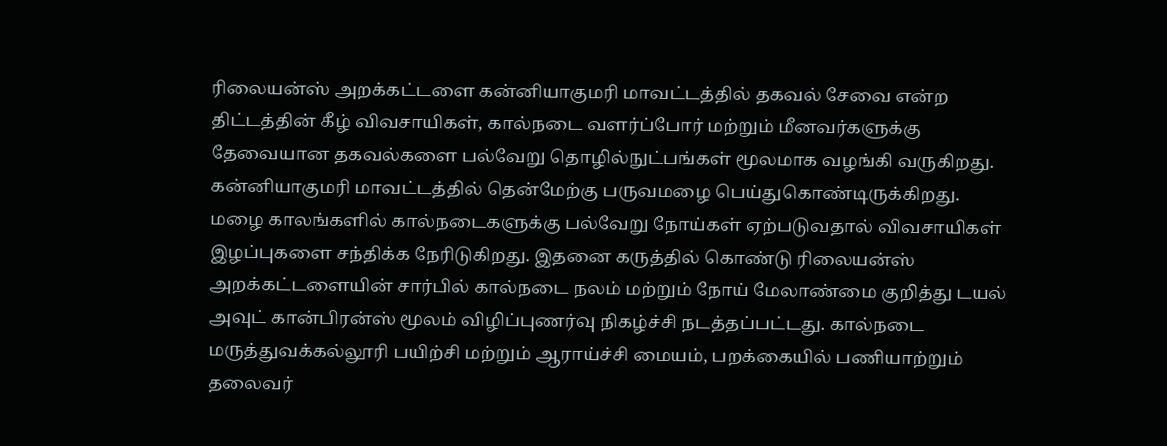ரிலையன்ஸ் அறக்கட்டளை கன்னியாகுமரி மாவட்டத்தில் தகவல் சேவை என்ற திட்டத்தின் கீழ் விவசாயிகள், கால்நடை வளர்ப்போர் மற்றும் மீனவர்களுக்கு தேவையான தகவல்களை பல்வேறு தொழில்நுட்பங்கள் மூலமாக வழங்கி வருகிறது. கன்னியாகுமரி மாவட்டத்தில் தென்மேற்கு பருவமழை பெய்துகொண்டிருக்கிறது. மழை காலங்களில் கால்நடைகளுக்கு பல்வேறு நோய்கள் ஏற்படுவதால் விவசாயிகள் இழப்புகளை சந்திக்க நேரிடுகிறது. இதனை கருத்தில் கொண்டு ரிலையன்ஸ் அறக்கட்டளையின் சார்பில் கால்நடை நலம் மற்றும் நோய் மேலாண்மை குறித்து டயல் அவுட் கான்பிரன்ஸ் மூலம் விழிப்புணர்வு நிகழ்ச்சி நடத்தப்பட்டது. கால்நடை மருத்துவக்கல்லூரி பயிற்சி மற்றும் ஆராய்ச்சி மையம், பறக்கையில் பணியாற்றும் தலைவர்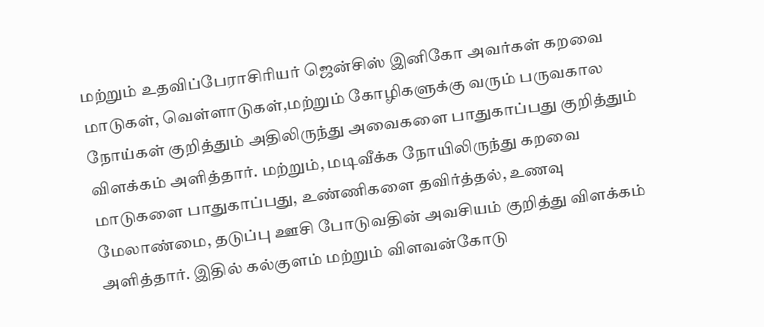மற்றும் உதவிப்பேராசிரியர் ஜென்சிஸ் இனிகோ அவர்கள் கறவை மாடுகள், வெள்ளாடுகள்,மற்றும் கோழிகளுக்கு வரும் பருவகால நோய்கள் குறித்தும் அதிலிருந்து அவைகளை பாதுகாப்பது குறித்தும் விளக்கம் அளித்தார். மற்றும், மடிவீக்க நோயிலிருந்து கறவை மாடுகளை பாதுகாப்பது, உண்ணிகளை தவிர்த்தல், உணவு மேலாண்மை, தடுப்பு ஊசி போடுவதின் அவசியம் குறித்து விளக்கம் அளித்தார். இதில் கல்குளம் மற்றும் விளவன்கோடு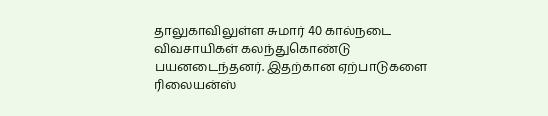தாலுகாவிலுள்ள சுமார் 40 கால்நடை விவசாயிகள் கலந்துகொண்டு பயனடைந்தனர். இதற்கான ஏற்பாடுகளை ரிலையன்ஸ்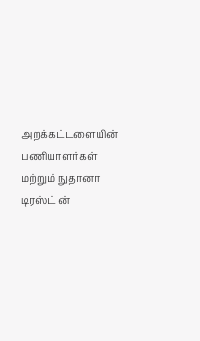அறக்கட்டளையின் பணியாளர்கள் மற்றும் நுதானா டிரஸ்ட் ன்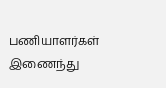பணியாளர்கள் இணைந்து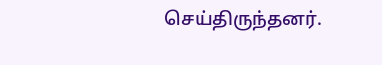செய்திருந்தனர்.